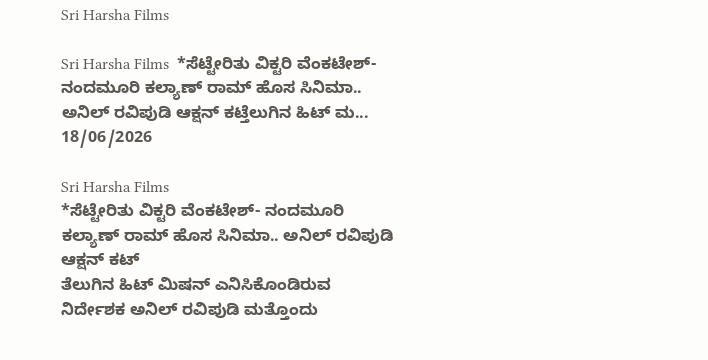Sri Harsha Films

Sri Harsha Films  *ಸೆಟ್ಟೇರಿತು ವಿಕ್ಟರಿ ವೆಂಕಟೇಶ್- ನಂದಮೂರಿ ಕಲ್ಯಾಣ್ ರಾಮ್ ಹೊಸ ಸಿನಿಮಾ.. ಅನಿಲ್ ರವಿಪುಡಿ ಆಕ್ಷನ್ ಕಟ್ತೆಲುಗಿನ ಹಿಟ್ ಮ...
18/06/2026

Sri Harsha Films
*ಸೆಟ್ಟೇರಿತು ವಿಕ್ಟರಿ ವೆಂಕಟೇಶ್- ನಂದಮೂರಿ ಕಲ್ಯಾಣ್ ರಾಮ್ ಹೊಸ ಸಿನಿಮಾ.. ಅನಿಲ್ ರವಿಪುಡಿ ಆಕ್ಷನ್ ಕಟ್
ತೆಲುಗಿನ ಹಿಟ್ ಮಿಷನ್ ಎನಿಸಿಕೊಂಡಿರುವ ನಿರ್ದೇಶಕ ಅನಿಲ್ ರವಿಪುಡಿ ಮತ್ತೊಂದು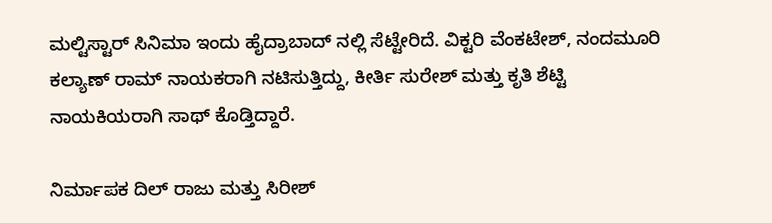ಮಲ್ಟಿಸ್ಟಾರ್ ಸಿನಿಮಾ ಇಂದು‌ ಹೈದ್ರಾಬಾದ್ ನಲ್ಲಿ ಸೆಟ್ಟೇರಿದೆ. ವಿಕ್ಟರಿ ವೆಂಕಟೇಶ್, ನಂದಮೂರಿ ಕಲ್ಯಾಣ್ ರಾಮ್ ನಾಯಕರಾಗಿ ನಟಿಸುತ್ತಿದ್ದು, ಕೀರ್ತಿ ಸುರೇಶ್ ಮತ್ತು ಕೃತಿ ಶೆಟ್ಟಿ ನಾಯಕಿಯರಾಗಿ ಸಾಥ್ ಕೊಡ್ತಿದ್ದಾರೆ.

ನಿರ್ಮಾಪಕ ದಿಲ್ ರಾಜು ಮತ್ತು ಸಿರೀಶ್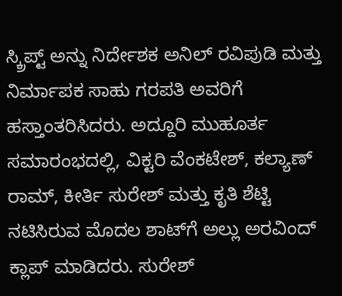ಸ್ಕ್ರಿಪ್ಟ್ ಅನ್ನು ನಿರ್ದೇಶಕ ಅನಿಲ್ ರವಿಪುಡಿ ಮತ್ತು ನಿರ್ಮಾಪಕ ಸಾಹು ಗರಪತಿ ಅವರಿಗೆ ಹಸ್ತಾಂತರಿಸಿದರು. ಅದ್ದೂರಿ ಮುಹೂರ್ತ ಸಮಾರಂಭದಲ್ಲಿ, ವಿಕ್ಟರಿ ವೆಂಕಟೇಶ್, ಕಲ್ಯಾಣ್ ರಾಮ್, ಕೀರ್ತಿ ಸುರೇಶ್ ಮತ್ತು ಕೃತಿ ಶೆಟ್ಟಿ ನಟಿಸಿರುವ ಮೊದಲ ಶಾಟ್‌ಗೆ ಅಲ್ಲು ಅರವಿಂದ್ ಕ್ಲಾಪ್‌ ಮಾಡಿದರು. ಸುರೇಶ್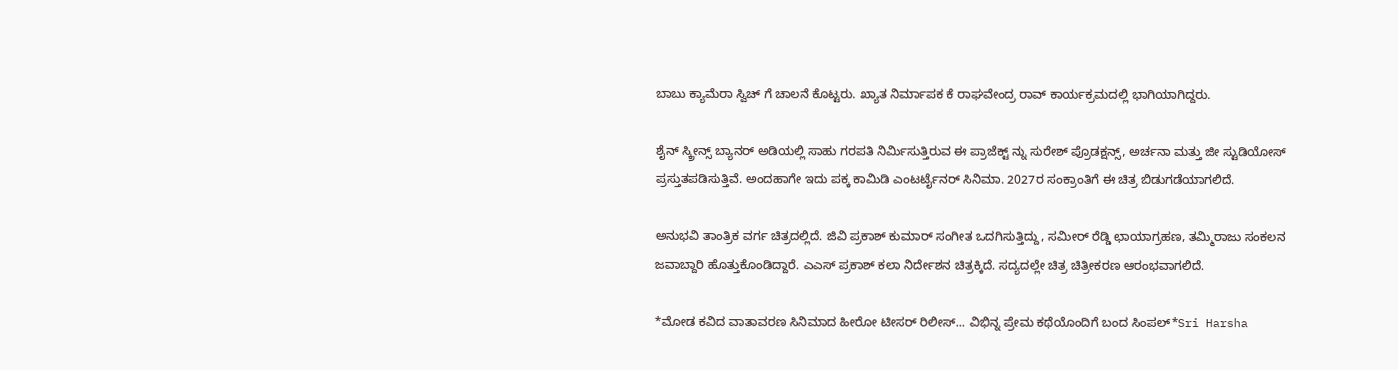ಬಾಬು ಕ್ಯಾಮೆರಾ ಸ್ವಿಚ್ ಗೆ ಚಾಲನೆ ಕೊಟ್ಟರು. ಖ್ಯಾತ ನಿರ್ಮಾಪಕ ಕೆ ರಾಘವೇಂದ್ರ ರಾವ್ ಕಾರ್ಯಕ್ರಮದಲ್ಲಿ ಭಾಗಿಯಾಗಿದ್ದರು.

ಶೈನ್ ಸ್ಕ್ರೀನ್ಸ್ ಬ್ಯಾನರ್ ಅಡಿಯಲ್ಲಿ ಸಾಹು ಗರಪತಿ ನಿರ್ಮಿಸುತ್ತಿರುವ ಈ ಪ್ರಾಜೆಕ್ಟ್ ನ್ನು ಸುರೇಶ್ ಪ್ರೊಡಕ್ಷನ್ಸ್, ಅರ್ಚನಾ ಮತ್ತು ಜೀ ಸ್ಟುಡಿಯೋಸ್ ಪ್ರಸ್ತುತಪಡಿಸುತ್ತಿವೆ. ಅಂದಹಾಗೇ ಇದು ಪಕ್ಕ ಕಾಮಿಡಿ ಎಂಟರ್ಟೈನರ್ ಸಿನಿಮಾ. 2027ರ ಸಂಕ್ರಾಂತಿಗೆ ಈ ಚಿತ್ರ ಬಿಡುಗಡೆಯಾಗಲಿದೆ.

ಅನುಭವಿ ತಾಂತ್ರಿಕ ವರ್ಗ ಚಿತ್ರದಲ್ಲಿದೆ. ಜಿವಿ ಪ್ರಕಾಶ್ ಕುಮಾರ್ ಸಂಗೀತ ಒದಗಿಸುತ್ತಿದ್ದು, ಸಮೀರ್ ರೆಡ್ಡಿ ಛಾಯಾಗ್ರಹಣ, ತಮ್ಮಿರಾಜು ಸಂಕಲನ ಜವಾಬ್ದಾರಿ ಹೊತ್ತುಕೊಂಡಿದ್ದಾರೆ. ಎಎಸ್ ಪ್ರಕಾಶ್ ಕಲಾ ನಿರ್ದೇಶನ ಚಿತ್ರಕ್ಕಿದೆ. ಸದ್ಯದಲ್ಲೇ ಚಿತ್ರ ಚಿತ್ರೀಕರಣ ಆರಂಭವಾಗಲಿದೆ.

*ಮೋಡ ಕವಿದ ವಾತಾವರಣ ಸಿನಿಮಾದ ಹೀರೋ ಟೀಸರ್ ರಿಲೀಸ್... ವಿಭಿನ್ನ ಪ್ರೇಮ ಕಥೆಯೊಂದಿಗೆ ಬಂದ ಸಿಂಪಲ್*Sri Harsha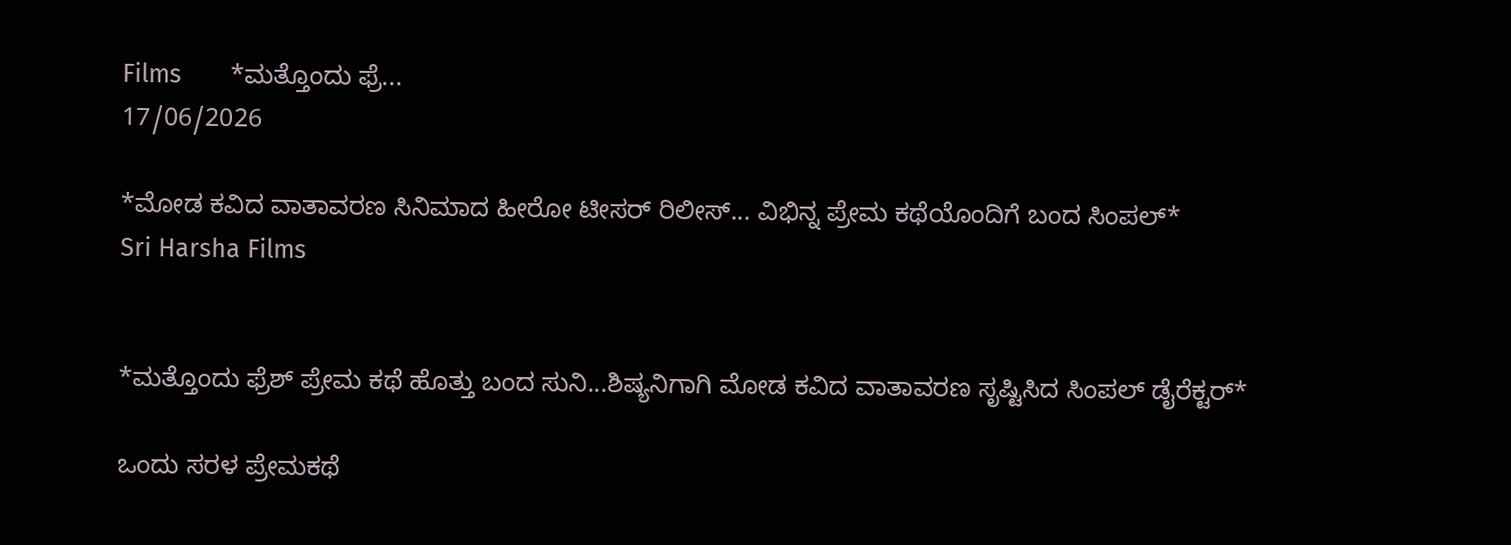Films       *ಮತ್ತೊಂದು ಫ್ರೆ...
17/06/2026

*ಮೋಡ ಕವಿದ ವಾತಾವರಣ ಸಿನಿಮಾದ ಹೀರೋ ಟೀಸರ್ ರಿಲೀಸ್... ವಿಭಿನ್ನ ಪ್ರೇಮ ಕಥೆಯೊಂದಿಗೆ ಬಂದ ಸಿಂಪಲ್*
Sri Harsha Films


*ಮತ್ತೊಂದು ಫ್ರೆಶ್ ಪ್ರೇಮ ಕಥೆ ಹೊತ್ತು ಬಂದ ಸುನಿ...ಶಿಷ್ಯನಿಗಾಗಿ ಮೋಡ ಕವಿದ ವಾತಾವರಣ ಸೃಷ್ಟಿಸಿದ ಸಿಂಪಲ್ ಡೈರೆಕ್ಟರ್*

ಒಂದು ಸರಳ ಪ್ರೇಮಕಥೆ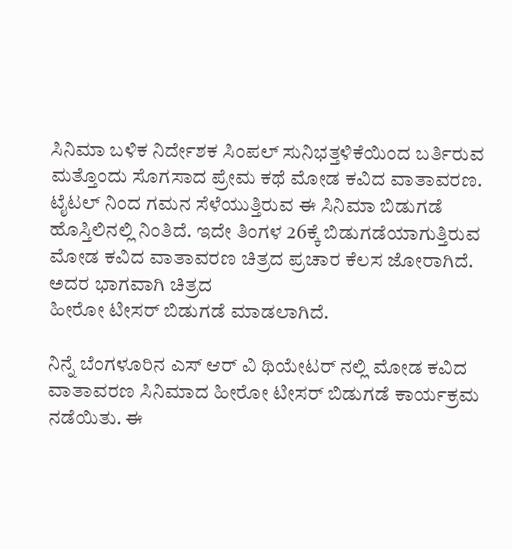ಸಿನಿಮಾ ಬಳಿಕ ನಿರ್ದೇಶಕ ಸಿಂಪಲ್ ಸುನಿಭತ್ತಳಿಕೆಯಿಂದ ಬರ್ತಿರುವ ಮತ್ತೊಂದು ಸೊಗಸಾದ ಪ್ರೇಮ ಕಥೆ ಮೋಡ ಕವಿದ ವಾತಾವರಣ. ಟೈಟಲ್ ನಿಂದ ಗಮನ ಸೆಳೆಯುತ್ತಿರುವ ಈ ಸಿನಿಮಾ ಬಿಡುಗಡೆ ಹೊಸ್ತಿಲಿನಲ್ಲಿ ನಿಂತಿದೆ. ಇದೇ ತಿಂಗಳ 26ಕ್ಕೆ ಬಿಡುಗಡೆಯಾಗುತ್ತಿರುವ ಮೋಡ ಕವಿದ ವಾತಾವರಣ ಚಿತ್ರದ ಪ್ರಚಾರ ಕೆಲಸ ಜೋರಾಗಿದೆ. ಅದರ ಭಾಗವಾಗಿ ಚಿತ್ರದ
ಹೀರೋ ಟೀಸರ್ ಬಿಡುಗಡೆ ಮಾಡಲಾಗಿದೆ.

ನಿನ್ನೆ ಬೆಂಗಳೂರಿನ ಎಸ್ ಆರ್ ವಿ ಥಿಯೇಟರ್ ನಲ್ಲಿ ಮೋಡ ಕವಿದ ವಾತಾವರಣ ಸಿನಿಮಾದ ಹೀರೋ ಟೀಸರ್ ಬಿಡುಗಡೆ ಕಾರ್ಯಕ್ರಮ ನಡೆಯಿತು. ಈ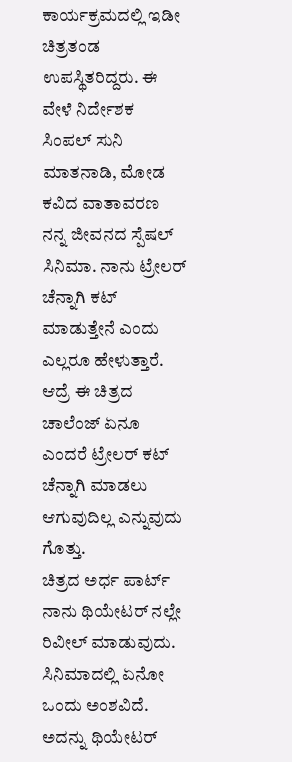ಕಾರ್ಯಕ್ರಮದಲ್ಲಿ ಇಡೀ ಚಿತ್ರತಂಡ ಉಪಸ್ಥಿತರಿದ್ದರು. ಈ ವೇಳೆ ನಿರ್ದೇಶಕ ಸಿಂಪಲ್ ಸುನಿ ಮಾತನಾಡಿ, ಮೋಡ ಕವಿದ ವಾತಾವರಣ ನನ್ನ ಜೀವನದ ಸ್ಪೆಷಲ್ ಸಿನಿಮಾ. ನಾನು ಟ್ರೇಲರ್ ಚೆನ್ನಾಗಿ ಕಟ್ ಮಾಡುತ್ತೇನೆ ಎಂದು ಎಲ್ಲರೂ ಹೇಳುತ್ತಾರೆ. ಆದ್ರೆ ಈ ಚಿತ್ರದ ಚಾಲೆಂಜ್ ಏನೂ ಎಂದರೆ ಟ್ರೇಲರ್ ಕಟ್ ಚೆನ್ನಾಗಿ ಮಾಡಲು ಆಗುವುದಿಲ್ಲ ಎನ್ನುವುದು ಗೊತ್ತು.
ಚಿತ್ರದ ಅರ್ಧ ಪಾರ್ಟ್ ನಾನು ಥಿಯೇಟರ್ ನಲ್ಲೇ ರಿವೀಲ್ ಮಾಡುವುದು. ಸಿನಿಮಾದಲ್ಲಿ ಏನೋ ಒಂದು ಅಂಶವಿದೆ. ಅದನ್ನು ಥಿಯೇಟರ್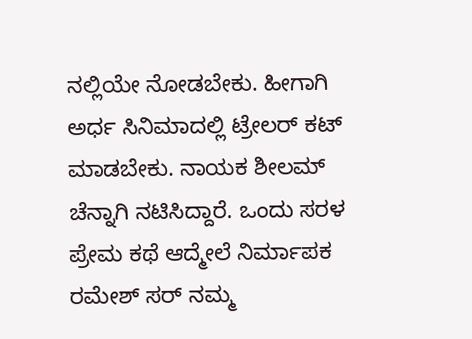ನಲ್ಲಿಯೇ ನೋಡಬೇಕು. ಹೀಗಾಗಿ ಅರ್ಧ ಸಿನಿಮಾದಲ್ಲಿ ಟ್ರೇಲರ್ ಕಟ್ ಮಾಡಬೇಕು. ನಾಯಕ ಶೀಲಮ್ ಚೆನ್ನಾಗಿ ನಟಿಸಿದ್ದಾರೆ. ಒಂದು ಸರಳ ಪ್ರೇಮ ಕಥೆ ಆದ್ಮೇಲೆ ನಿರ್ಮಾಪಕ ರಮೇಶ್ ಸರ್ ನಮ್ಮ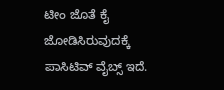ಟೀಂ ಜೊತೆ ಕೈ ಜೋಡಿಸಿರುವುದಕ್ಕೆ ಪಾಸಿಟಿವ್ ವೈಬ್ಸ್ ಇದೆ.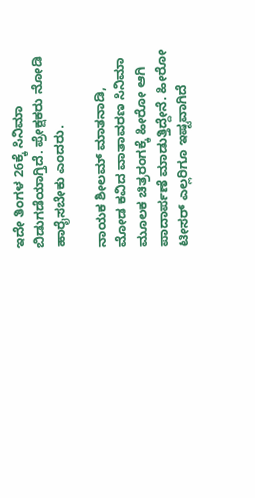ಇದೇ ತಿಂಗಳ 26ಕ್ಕೆ ಸಿನಿಮಾ ಬಿಡುಗಡೆಯಾಗ್ತಿದೆ. ಪ್ರೇಕ್ಷಕರು ನೋಡಿ ಹಾರೈಸಬೇಕು ಎಂದರು.

ನಾಯಕ ಶೀಲಮ್ ಮಾತನಾಡಿ,
ಮೋಡ ಕವಿದ ವಾತಾವರಣ ಸಿನಿಮಾ ಮೂಲಕ ಚಿತ್ರರಂಗಕ್ಕೆ ಹೀರೋ ಆಗಿ ಪಾದಾರ್ಪಣೆ ಮಾಡುತ್ತಿದ್ದೇನೆ. ಹೀರೋ ಟೀಸರ್ ಎಲ್ಲರಿಗೂ ಇಷ್ಟವಾಗಿದೆ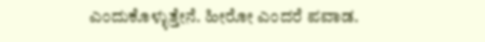ಎಂದುಕೊಳ್ಳುತ್ತೇನೆ. ಹೀರೋ ಎಂದರೆ ಪವಾಡ.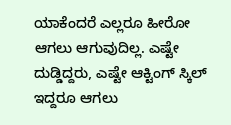ಯಾಕೆಂದರೆ ಎಲ್ಲರೂ ಹೀರೋ ಆಗಲು ಆಗುವುದಿಲ್ಲ. ಎಷ್ಟೇ ದುಡ್ಡಿದ್ದರು, ಎಷ್ಟೇ ಆಕ್ಟಿಂಗ್ ಸ್ಕಿಲ್ ಇದ್ದರೂ ಆಗಲು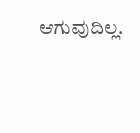ಆಗುವುದಿಲ್ಲ.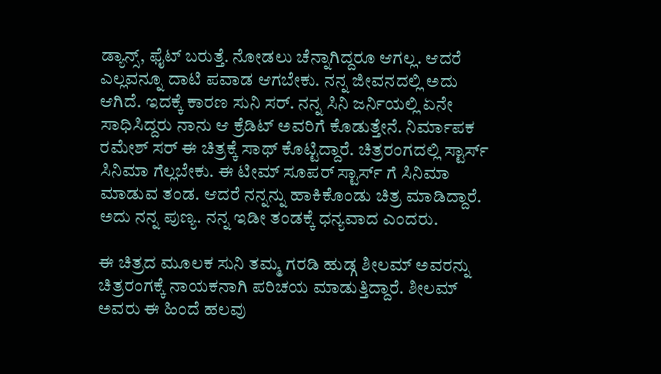ಡ್ಯಾನ್ಸ್, ಫೈಟ್ ಬರುತ್ತೆ. ನೋಡಲು ಚೆನ್ನಾಗಿದ್ದರೂ ಆಗಲ್ಲ. ಆದರೆ ಎಲ್ಲವನ್ನೂ ದಾಟಿ ಪವಾಡ ಆಗಬೇಕು. ನನ್ನ ಜೀವನದಲ್ಲಿ ಅದು ಆಗಿದೆ. ಇದಕ್ಕೆ ಕಾರಣ ಸುನಿ ಸರ್. ನನ್ನ ಸಿನಿ ಜರ್ನಿಯಲ್ಲಿ ಏನೇ ಸಾಧಿಸಿದ್ದರು ನಾನು ಆ ಕ್ರೆಡಿಟ್ ಅವರಿಗೆ ಕೊಡುತ್ತೇನೆ. ನಿರ್ಮಾಪಕ ರಮೇಶ್ ಸರ್ ಈ ಚಿತ್ರಕ್ಕೆ ಸಾಥ್ ಕೊಟ್ಟಿದ್ದಾರೆ. ಚಿತ್ರರಂಗದಲ್ಲಿ ಸ್ಟಾರ್ಸ್ ಸಿನಿಮಾ ಗೆಲ್ಲಬೇಕು. ಈ ಟೀಮ್ ಸೂಪರ್ ಸ್ಟಾರ್ಸ್ ಗೆ ಸಿನಿಮಾ ಮಾಡುವ ತಂಡ. ಆದರೆ ನನ್ನನ್ನು ಹಾಕಿಕೊಂಡು ಚಿತ್ರ ಮಾಡಿದ್ದಾರೆ. ಅದು ನನ್ನ ಪುಣ್ಯ. ನನ್ನ ಇಡೀ ತಂಡಕ್ಕೆ ಧನ್ಯವಾದ ಎಂದರು.

ಈ ಚಿತ್ರದ ಮೂಲಕ ಸುನಿ ತಮ್ಮ ಗರಡಿ ಹುಡ್ಗ ಶೀಲಮ್ ಅವರನ್ನು ಚಿತ್ರರಂಗಕ್ಕೆ ನಾಯಕನಾಗಿ ಪರಿಚಯ ಮಾಡುತ್ತಿದ್ದಾರೆ. ಶೀಲಮ್‌ ಅವರು ಈ ಹಿಂದೆ ಹಲವು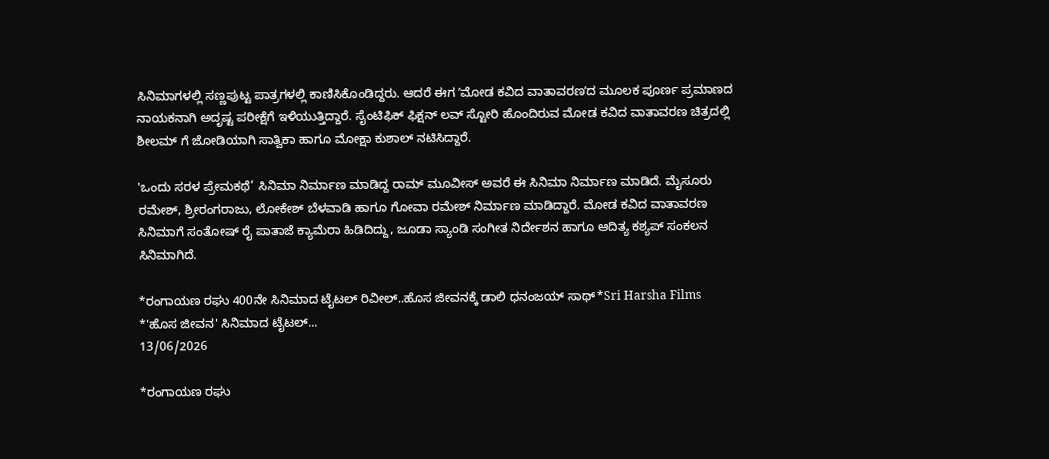ಸಿನಿಮಾಗಳಲ್ಲಿ ಸಣ್ಣಪುಟ್ಟ ಪಾತ್ರಗಳಲ್ಲಿ ಕಾಣಿಸಿಕೊಂಡಿದ್ದರು. ಆದರೆ ಈಗ ʼಮೋಡ ಕವಿದ ವಾತಾವರಣʼದ ಮೂಲಕ‌ ಪೂರ್ಣ ಪ್ರಮಾಣದ ನಾಯಕನಾಗಿ ಅದೃಷ್ಟ ಪರೀಕ್ಷೆಗೆ ಇಳಿಯುತ್ತಿದ್ದಾರೆ. ಸೈಂಟಿಫಿಕ್‌ ಫಿಕ್ಷನ್‌ ಲವ್ ಸ್ಟೋರಿ ಹೊಂದಿರುವ ಮೋಡ ಕವಿದ ವಾತಾವರಣ ಚಿತ್ರದಲ್ಲಿ ಶೀಲಮ್ ಗೆ ಜೋಡಿಯಾಗಿ ಸಾತ್ವಿಕಾ ಹಾಗೂ ಮೋಕ್ಷಾ ಕುಶಾಲ್ ನಟಿಸಿದ್ದಾರೆ.

'ಒಂದು ಸರಳ ಪ್ರೇಮಕಥೆ’ ಸಿನಿಮಾ ನಿರ್ಮಾಣ ಮಾಡಿದ್ದ ರಾಮ್‌ ಮೂವೀಸ್ ಅವರೆ ಈ ಸಿನಿಮಾ ನಿರ್ಮಾಣ ಮಾಡಿದೆ. ಮೈಸೂರು ರಮೇಶ್, ಶ್ರೀರಂಗರಾಜು, ಲೋಕೇಶ್ ಬೆಳವಾಡಿ ಹಾಗೂ ಗೋವಾ ರಮೇಶ್ ನಿರ್ಮಾಣ ಮಾಡಿದ್ದಾರೆ. ಮೋಡ ಕವಿದ ವಾತಾವರಣ ಸಿನಿಮಾಗೆ ಸಂತೋಷ್ ರೈ ಪಾತಾಜೆ ಕ್ಯಾಮೆರಾ ಹಿಡಿದಿದ್ದು, ಜೂಡಾ ಸ್ಯಾಂಡಿ ಸಂಗೀತ ನಿರ್ದೇಶನ ಹಾಗೂ ಆದಿತ್ಯ ಕಶ್ಯಪ್ ಸಂಕಲನ‌ ಸಿನಿಮಾಗಿದೆ.

*ರಂಗಾಯಣ ರಘು 400ನೇ ಸಿನಿಮಾದ ಟೈಟಲ್ ರಿವೀಲ್..ಹೊಸ ಜೀವನಕ್ಕೆ ಡಾಲಿ ಧನಂಜಯ್ ಸಾಥ್*Sri Harsha Films         *'ಹೊಸ ಜೀವನ' ಸಿನಿಮಾದ ಟೈಟಲ್...
13/06/2026

*ರಂಗಾಯಣ ರಘು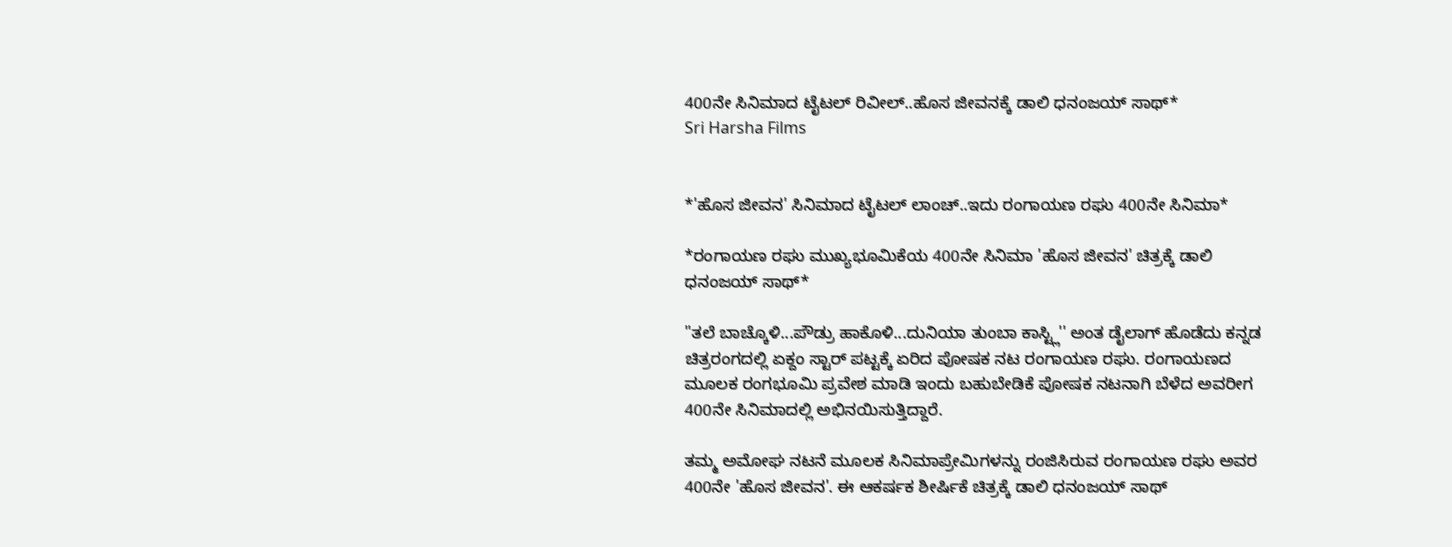400ನೇ ಸಿನಿಮಾದ ಟೈಟಲ್ ರಿವೀಲ್..ಹೊಸ ಜೀವನಕ್ಕೆ ಡಾಲಿ ಧನಂಜಯ್ ಸಾಥ್*
Sri Harsha Films


*'ಹೊಸ ಜೀವನ' ಸಿನಿಮಾದ ಟೈಟಲ್ ಲಾಂಚ್..ಇದು ರಂಗಾಯಣ ರಘು 400ನೇ ಸಿನಿಮಾ*

*ರಂಗಾಯಣ ರಘು ಮುಖ್ಯಭೂಮಿಕೆಯ 400ನೇ ಸಿನಿಮಾ 'ಹೊಸ ಜೀವನ' ಚಿತ್ರಕ್ಕೆ ಡಾಲಿ ಧನಂಜಯ್ ಸಾಥ್*

"ತಲೆ ಬಾಚ್ಕೊಳಿ...ಪೌಡ್ರು ಹಾಕೊಳಿ...ದುನಿಯಾ ತುಂಬಾ ಕಾಸ್ಟ್ಲಿ'' ಅಂತ ಡೈಲಾಗ್ ಹೊಡೆದು ಕನ್ನಡ ಚಿತ್ರರಂಗದಲ್ಲಿ ಏಕ್ದಂ ಸ್ಟಾರ್ ಪಟ್ಟಕ್ಕೆ ಏರಿದ ಪೋಷಕ ನಟ ರಂಗಾಯಣ ರಘು. ರಂಗಾಯಣದ ಮೂಲಕ ರಂಗಭೂಮಿ ಪ್ರವೇಶ ಮಾಡಿ ಇಂದು ಬಹುಬೇಡಿಕೆ ಪೋಷಕ ನಟನಾಗಿ ಬೆಳೆದ ಅವರೀಗ 400ನೇ ಸಿನಿಮಾದಲ್ಲಿ ಅಭಿನಯಿಸುತ್ತಿದ್ದಾರೆ‌.

ತಮ್ಮ ಅಮೋಘ ನಟನೆ ಮೂಲಕ ಸಿನಿಮಾಪ್ರೇಮಿಗಳನ್ನು ರಂಜಿಸಿರುವ ರಂಗಾಯಣ ರಘು ಅವರ 400ನೇ 'ಹೊಸ ಜೀವನ'. ಈ ಆಕರ್ಷಕ ಶೀರ್ಷಿಕೆ ಚಿತ್ರಕ್ಕೆ ಡಾಲಿ ಧನಂಜಯ್ ಸಾಥ್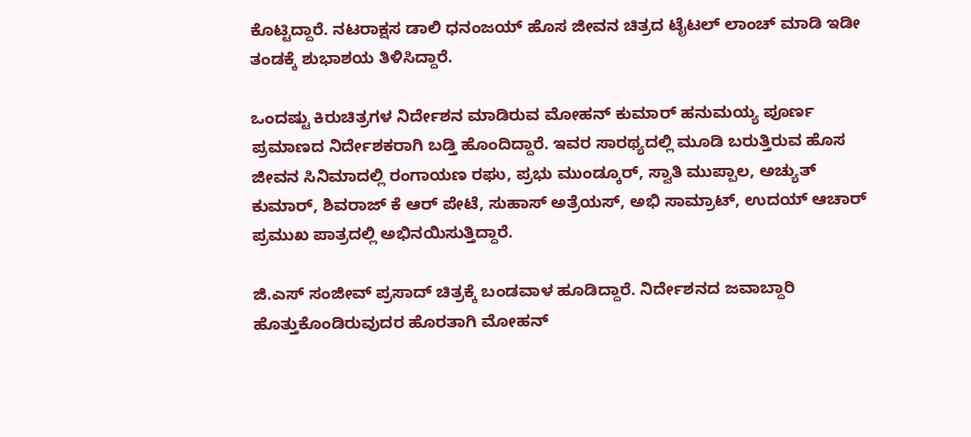ಕೊಟ್ಟಿದ್ದಾರೆ. ನಟರಾಕ್ಷಸ ಡಾಲಿ ಧನಂಜಯ್ ಹೊಸ ಜೀವನ ಚಿತ್ರದ ಟೈಟಲ್ ಲಾಂಚ್ ಮಾಡಿ ಇಡೀ ತಂಡಕ್ಕೆ ಶುಭಾಶಯ ತಿಳಿಸಿದ್ದಾರೆ.

ಒಂದಷ್ಟು ಕಿರುಚಿತ್ರಗಳ ನಿರ್ದೇಶನ ಮಾಡಿರುವ ಮೋಹನ್ ಕುಮಾರ್ ಹನುಮಯ್ಯ ಪೂರ್ಣ ಪ್ರಮಾಣದ ನಿರ್ದೇಶಕರಾಗಿ ಬಡ್ತಿ ಹೊಂದಿದ್ದಾರೆ. ಇವರ ಸಾರಥ್ಯದಲ್ಲಿ ಮೂಡಿ ಬರುತ್ತಿರುವ ಹೊಸ ಜೀವನ ಸಿನಿಮಾದಲ್ಲಿ ‌ರಂಗಾಯಣ ರಘು, ಪ್ರಭು ಮುಂಡ್ಕೂರ್, ಸ್ವಾತಿ ಮುಪ್ಪಾಲ, ಅಚ್ಯುತ್ ಕುಮಾರ್, ಶಿವರಾಜ್ ಕೆ ಆರ್ ಪೇಟೆ, ಸುಹಾಸ್ ಅತ್ರೆಯಸ್, ಅಭಿ ಸಾಮ್ರಾಟ್, ಉದಯ್ ಆಚಾರ್ ಪ್ರಮುಖ ಪಾತ್ರದಲ್ಲಿ ಅಭಿನಯಿಸುತ್ತಿದ್ದಾರೆ.

ಜಿ.ಎಸ್ ಸಂಜೀವ್ ಪ್ರಸಾದ್ ಚಿತ್ರಕ್ಕೆ ಬಂಡವಾಳ ಹೂಡಿದ್ದಾರೆ. ನಿರ್ದೇಶನದ ಜವಾಬ್ದಾರಿ ಹೊತ್ತುಕೊಂಡಿರುವುದರ ಹೊರತಾಗಿ ಮೋಹನ್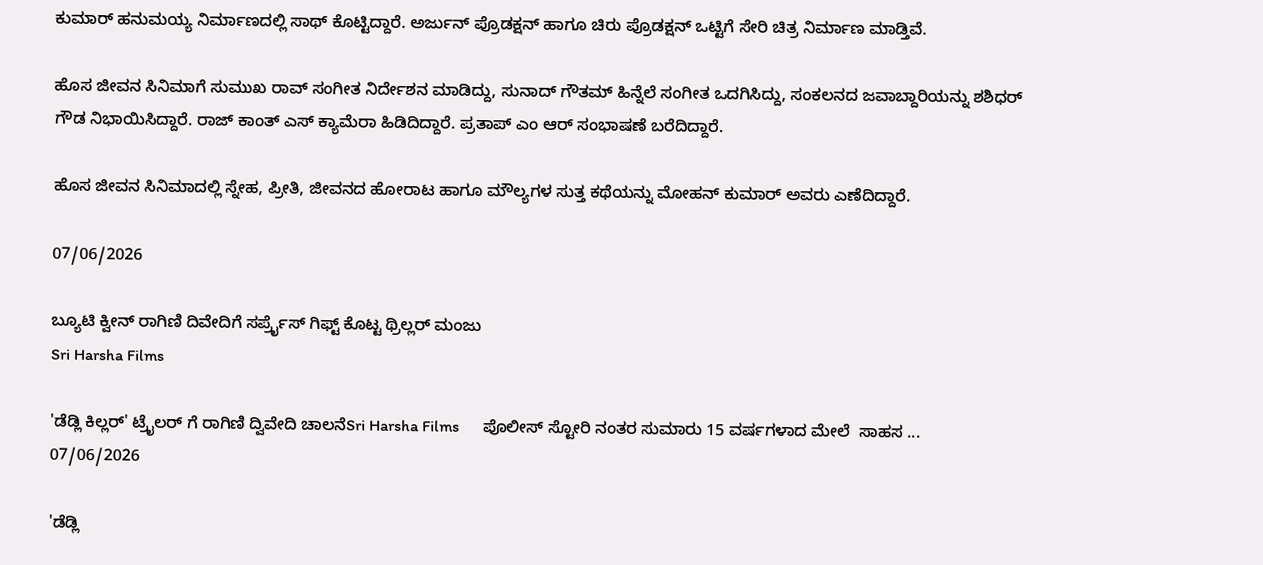ಕುಮಾರ್ ಹನುಮಯ್ಯ ನಿರ್ಮಾಣದಲ್ಲಿ ಸಾಥ್ ಕೊಟ್ಟಿದ್ದಾರೆ. ಅರ್ಜುನ್ ಪ್ರೊಡಕ್ಷನ್ ಹಾಗೂ ಚಿರು ಪ್ರೊಡಕ್ಷನ್ ಒಟ್ಟಿಗೆ ಸೇರಿ‌ ಚಿತ್ರ ನಿರ್ಮಾಣ ಮಾಡ್ತಿವೆ.

ಹೊಸ ಜೀವನ ಸಿನಿಮಾಗೆ ಸುಮುಖ ರಾವ್ ಸಂಗೀತ ನಿರ್ದೇಶನ ಮಾಡಿದ್ದು, ಸುನಾದ್ ಗೌತಮ್ ಹಿನ್ನೆಲೆ ಸಂಗೀತ ಒದಗಿಸಿದ್ದು, ಸಂಕಲನದ ಜವಾಬ್ದಾರಿಯನ್ನು ಶಶಿಧರ್ ಗೌಡ ನಿಭಾಯಿಸಿದ್ದಾರೆ. ರಾಜ್ ಕಾಂತ್ ಎಸ್ ಕ್ಯಾಮೆರಾ ಹಿಡಿದಿದ್ದಾರೆ. ಪ್ರತಾಪ್ ಎಂ ಆರ್ ಸಂಭಾಷಣೆ ಬರೆದಿದ್ದಾರೆ.

ಹೊಸ ಜೀವನ ಸಿನಿಮಾದಲ್ಲಿ ಸ್ನೇಹ, ಪ್ರೀತಿ, ಜೀವನದ ಹೋರಾಟ ಹಾಗೂ ಮೌಲ್ಯಗಳ ಸುತ್ತ ಕಥೆಯನ್ನು ಮೋಹನ್ ಕುಮಾರ್ ಅವರು ಎಣೆದಿದ್ದಾರೆ.

07/06/2026

ಬ್ಯೂಟಿ ಕ್ವೀನ್ ರಾಗಿಣಿ ದಿವೇದಿಗೆ ಸರ್ಪ್ರೈಸ್ ಗಿಫ್ಟ್ ಕೊಟ್ಟ ಥ್ರಿಲ್ಲರ್ ಮಂಜು
Sri Harsha Films

'ಡೆಡ್ಲಿ ಕಿಲ್ಲರ್' ಟ್ರೈಲರ್ ಗೆ ರಾಗಿಣಿ ದ್ವಿವೇದಿ ಚಾಲನೆSri Harsha Films      ಪೊಲೀಸ್ ಸ್ಟೋರಿ ನಂತರ ಸುಮಾರು 15 ವರ್ಷಗಳಾದ ಮೇಲೆ  ಸಾಹಸ ...
07/06/2026

'ಡೆಡ್ಲಿ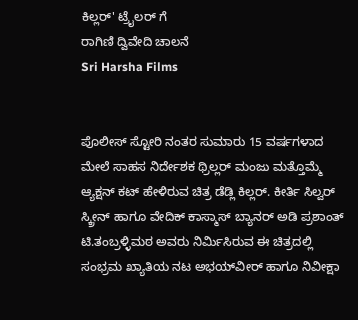ಕಿಲ್ಲರ್' ಟ್ರೈಲರ್ ಗೆ
ರಾಗಿಣಿ ದ್ವಿವೇದಿ ಚಾಲನೆ
Sri Harsha Films


ಪೊಲೀಸ್ ಸ್ಟೋರಿ ನಂತರ ಸುಮಾರು 15 ವರ್ಷಗಳಾದ ಮೇಲೆ ಸಾಹಸ ನಿರ್ದೇಶಕ ಥ್ರಿಲ್ಲರ್ ಮಂಜು ಮತ್ತೊಮ್ಮೆ ಆ್ಯಕ್ಷನ್ ಕಟ್ ಹೇಳಿರುವ ಚಿತ್ರ ಡೆಡ್ಲಿ ಕಿಲ್ಲರ್. ಕೀರ್ತಿ ಸಿಲ್ವರ್
ಸ್ಕ್ರೀನ್ ಹಾಗೂ ವೇದಿಕ್ ಕಾಸ್ಮಾಸ್ ಬ್ಯಾನರ್ ಅಡಿ ಪ್ರಶಾಂತ್ ಟಿ.ತಂಬ್ರಳ್ಳಿಮಠ ಅವರು ನಿರ್ಮಿಸಿರುವ ಈ ಚಿತ್ರದಲ್ಲಿ
ಸಂಭ್ರಮ ಖ್ಯಾತಿಯ ನಟ ಅಭಯ್‌ವೀರ್ ಹಾಗೂ ನಿವೀಕ್ಷಾ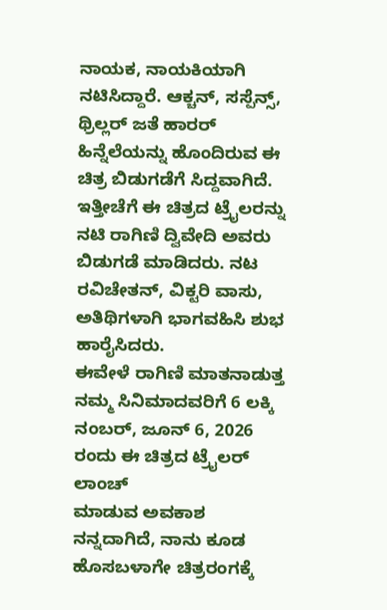ನಾಯಕ, ನಾಯಕಿಯಾಗಿ ನಟಿಸಿದ್ದಾರೆ. ಆಕ್ಚನ್, ಸಸ್ಪೆನ್ಸ್, ಥ್ರಿಲ್ಲರ್ ಜತೆ ಹಾರರ್ ಹಿನ್ನೆಲೆಯನ್ನು ಹೊಂದಿರುವ ಈ ಚಿತ್ರ ಬಿಡುಗಡೆಗೆ ಸಿದ್ದವಾಗಿದೆ. ಇತ್ತೀಚೆಗೆ ಈ ಚಿತ್ರದ ಟ್ರೈಲರನ್ನು ನಟಿ ರಾಗಿಣಿ ದ್ವಿವೇದಿ ಅವರು ಬಿಡುಗಡೆ ಮಾಡಿದರು. ನಟ
ರವಿಚೇತನ್, ವಿಕ್ಟರಿ ವಾಸು, ಅತಿಥಿಗಳಾಗಿ ಭಾಗವಹಿಸಿ ಶುಭ ಹಾರೈಸಿದರು.
ಈವೇಳೆ ರಾಗಿಣಿ ಮಾತನಾಡುತ್ತ ನಮ್ಮ ಸಿನಿಮಾದವರಿಗೆ 6 ಲಕ್ಕಿ ನಂಬರ್, ಜೂನ್ 6, 2026 ರಂದು ಈ ಚಿತ್ರದ ಟ್ರೈಲರ್ ಲಾಂಚ್
ಮಾಡುವ ಅವಕಾಶ ನನ್ನದಾಗಿದೆ, ನಾನು ಕೂಡ ಹೊಸಬಳಾಗೇ ಚಿತ್ರರಂಗಕ್ಕೆ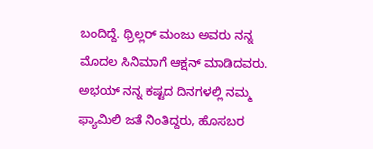ಬಂದಿದ್ದೆ. ಥ್ರಿಲ್ಲರ್ ಮಂಜು ಅವರು ನನ್ನ ಮೊದಲ ಸಿನಿಮಾಗೆ ಆಕ್ಷನ್ ಮಾಡಿದವರು. ಅಭಯ್ ನನ್ನ ಕಷ್ಟದ ದಿನಗಳಲ್ಲಿ ನಮ್ಮ ಫ್ಯಾಮಿಲಿ ಜತೆ ನಿಂತಿದ್ದರು, ಹೊಸಬರ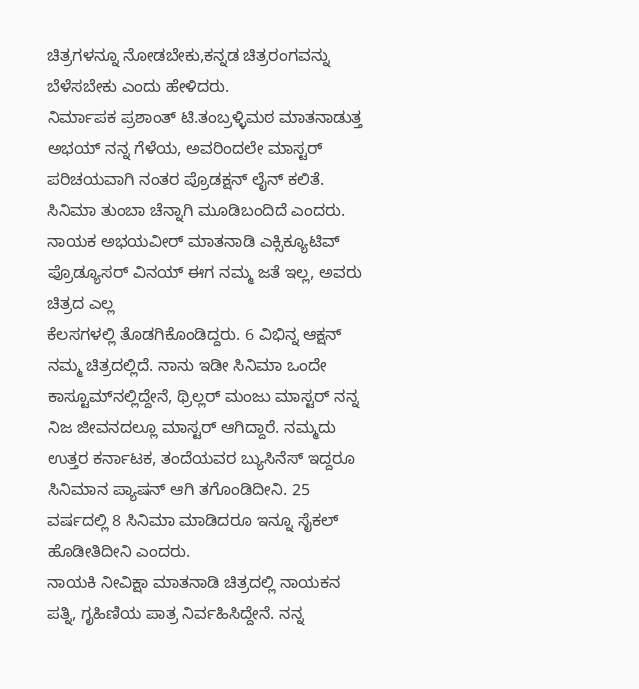ಚಿತ್ರಗಳನ್ನೂ ನೋಡಬೇಕು,ಕನ್ನಡ ಚಿತ್ರರಂಗವನ್ನು ಬೆಳೆಸಬೇಕು ಎಂದು ಹೇಳಿದರು.
ನಿರ್ಮಾಪಕ ಪ್ರಶಾಂತ್ ಟಿ.ತಂಬ್ರಳ್ಳಿಮಠ ಮಾತನಾಡುತ್ತ ಅಭಯ್ ನನ್ನ ಗೆಳೆಯ, ಅವರಿಂದಲೇ ಮಾಸ್ಟರ್ ಪರಿಚಯವಾಗಿ ನಂತರ ಪ್ರೊಡಕ್ಷನ್ ಲೈನ್ ಕಲಿತೆ. ಸಿನಿಮಾ ತುಂಬಾ ಚೆನ್ನಾಗಿ ಮೂಡಿಬಂದಿದೆ ಎಂದರು.
ನಾಯಕ ಅಭಯವೀರ್ ಮಾತನಾಡಿ ಎಕ್ಸಿಕ್ಯೂಟಿವ್ ಪ್ರೊಡ್ಯೂಸರ್ ವಿನಯ್ ಈಗ ನಮ್ಮ ಜತೆ ಇಲ್ಲ, ಅವರು ಚಿತ್ರದ ಎಲ್ಲ
ಕೆಲಸಗಳಲ್ಲಿ ತೊಡಗಿಕೊಂಡಿದ್ದರು. 6 ವಿಭಿನ್ನ ಆಕ್ಷನ್ ನಮ್ಮ ಚಿತ್ರದಲ್ಲಿದೆ. ನಾನು ಇಡೀ ಸಿನಿಮಾ ಒಂದೇ ಕಾಸ್ಟೂಮ್‌ನಲ್ಲಿದ್ದೇನೆ, ಥ್ರಿಲ್ಲರ್ ಮಂಜು ಮಾಸ್ಟರ್ ನನ್ನ ನಿಜ ಜೀವನದಲ್ಲೂ ಮಾಸ್ಟರ್ ಆಗಿದ್ದಾರೆ. ನಮ್ಮದು ಉತ್ತರ ಕರ್ನಾಟಕ, ತಂದೆಯವರ ಬ್ಯುಸಿನೆಸ್ ಇದ್ದರೂ ಸಿನಿಮಾನ ಪ್ಯಾಷನ್ ಆಗಿ ತಗೊಂಡಿದೀನಿ. 25 ವರ್ಷದಲ್ಲಿ 8 ಸಿನಿಮಾ ಮಾಡಿದರೂ ಇನ್ನೂ ಸೈಕಲ್ ಹೊಡೀತಿದೀನಿ ಎಂದರು.
ನಾಯಕಿ ನೀವಿಕ್ಷಾ ಮಾತನಾಡಿ ಚಿತ್ರದಲ್ಲಿ ನಾಯಕನ ಪತ್ನಿ, ಗೃಹಿಣಿಯ ಪಾತ್ರ ನಿರ್ವಹಿಸಿದ್ದೇನೆ. ನನ್ನ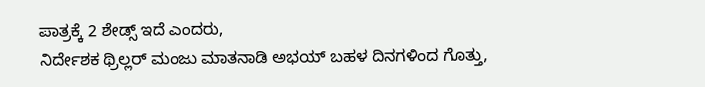ಪಾತ್ರಕ್ಕೆ 2 ಶೇಡ್ಸ್ ಇದೆ ಎಂದರು,
ನಿರ್ದೇಶಕ ಥ್ರಿಲ್ಲರ್ ಮಂಜು ಮಾತನಾಡಿ ಅಭಯ್ ಬಹಳ ದಿನಗಳಿಂದ ಗೊತ್ತು,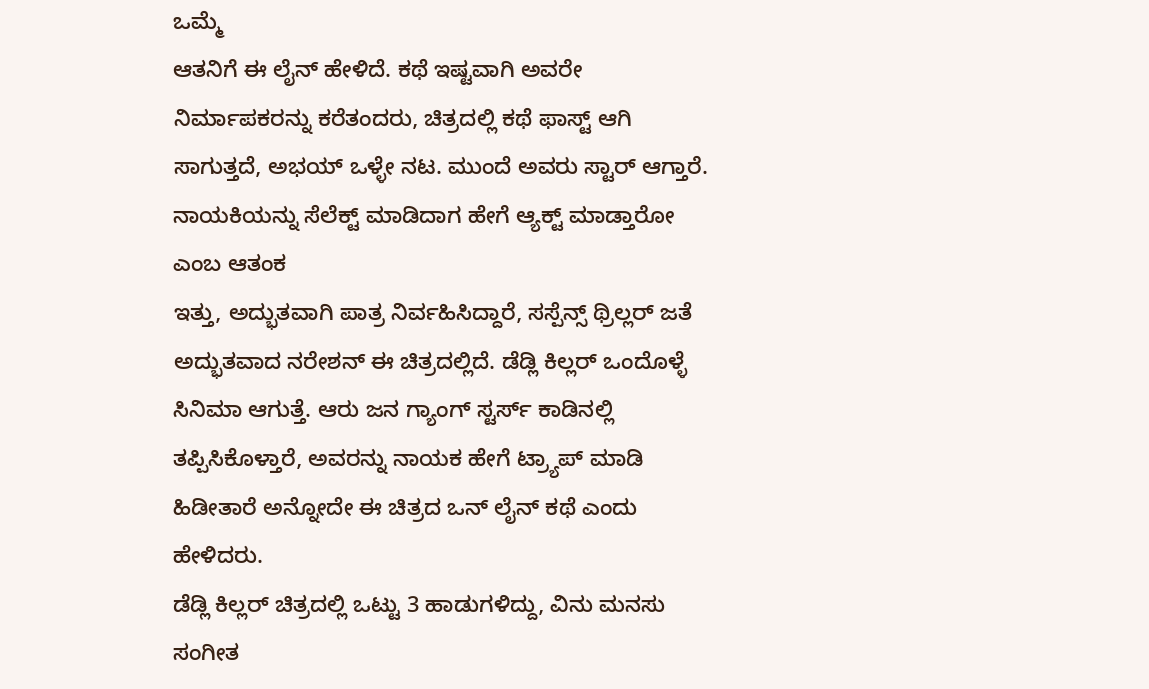ಒಮ್ಮೆ
ಆತನಿಗೆ ಈ ಲೈನ್ ಹೇಳಿದೆ. ಕಥೆ ಇಷ್ಟವಾಗಿ ಅವರೇ ನಿರ್ಮಾಪಕರನ್ನು ಕರೆತಂದರು, ಚಿತ್ರದಲ್ಲಿ ಕಥೆ ಫಾಸ್ಟ್ ಆಗಿ ಸಾಗುತ್ತದೆ, ಅಭಯ್ ಒಳ್ಳೇ ನಟ. ಮುಂದೆ ಅವರು ಸ್ಟಾರ್ ಆಗ್ತಾರೆ. ನಾಯಕಿಯನ್ನು ಸೆಲೆಕ್ಟ್ ಮಾಡಿದಾಗ ಹೇಗೆ ಆ್ಯಕ್ಟ್ ಮಾಡ್ತಾರೋ ಎಂಬ ಆತಂಕ
ಇತ್ತು, ಅದ್ಭುತವಾಗಿ ಪಾತ್ರ ನಿರ್ವಹಿಸಿದ್ದಾರೆ, ಸಸ್ಪೆನ್ಸ್ ಥ್ರಿಲ್ಲರ್ ಜತೆ ಅದ್ಭುತವಾದ ನರೇಶನ್ ಈ ಚಿತ್ರದಲ್ಲಿದೆ. ಡೆಡ್ಲಿ ಕಿಲ್ಲರ್ ಒಂದೊಳ್ಳೆ ಸಿನಿಮಾ ಆಗುತ್ತೆ. ಆರು ಜನ ಗ್ಯಾಂಗ್ ಸ್ಟರ್ಸ್ ಕಾಡಿನಲ್ಲಿ
ತಪ್ಪಿಸಿಕೊಳ್ತಾರೆ, ಅವರನ್ನು ನಾಯಕ ಹೇಗೆ ಟ್ರ್ಯಾಪ್ ಮಾಡಿ ಹಿಡೀತಾರೆ ಅನ್ನೋದೇ ಈ ಚಿತ್ರದ ಒನ್ ಲೈನ್ ಕಥೆ ಎಂದು ಹೇಳಿದರು.
ಡೆಡ್ಲಿ ಕಿಲ್ಲರ್ ಚಿತ್ರದಲ್ಲಿ ಒಟ್ಟು 3 ಹಾಡುಗಳಿದ್ದು, ವಿನು ಮನಸು ಸಂಗೀತ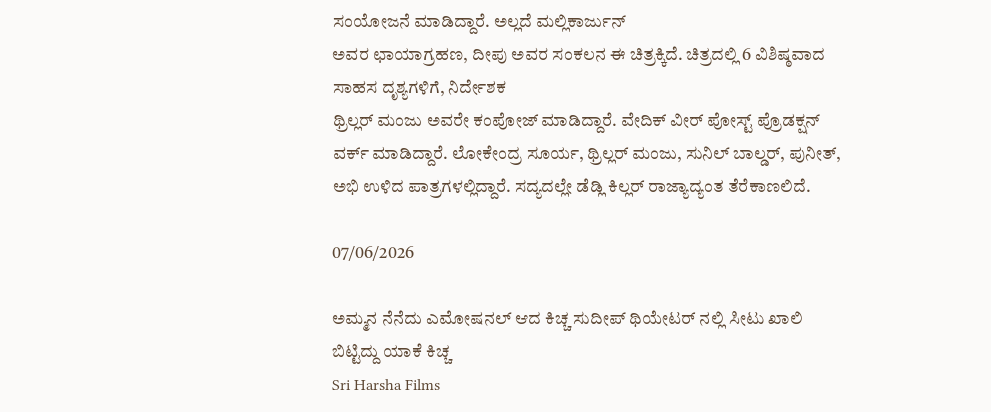ಸಂಯೋಜನೆ ಮಾಡಿದ್ದಾರೆ. ಅಲ್ಲದೆ ಮಲ್ಲಿಕಾರ್ಜುನ್
ಅವರ ಛಾಯಾಗ್ರಹಣ, ದೀಪು ಅವರ ಸಂಕಲನ ಈ ಚಿತ್ರಕ್ಕಿದೆ. ಚಿತ್ರದಲ್ಲಿ 6 ವಿಶಿಷ್ಠವಾದ ಸಾಹಸ ದೃಶ್ಯಗಳಿಗೆ, ನಿರ್ದೇಶಕ
ಥ್ರಿಲ್ಲರ್ ಮಂಜು ಅವರೇ ಕಂಪೋಜ್ ಮಾಡಿದ್ದಾರೆ. ವೇದಿಕ್ ವೀರ್ ಪೋಸ್ಟ್ ಪ್ರೊಡಕ್ಷನ್ ವರ್ಕ್ ಮಾಡಿದ್ದಾರೆ. ಲೋಕೇಂದ್ರ ಸೂರ್ಯ, ಥ್ರಿಲ್ಲರ್ ಮಂಜು, ಸುನಿಲ್ ಬಾಲ್ಡರ್, ಪುನೀತ್, ಅಭಿ ಉಳಿದ ಪಾತ್ರಗಳಲ್ಲಿದ್ದಾರೆ. ಸದ್ಯದಲ್ಲೇ ಡೆಡ್ಲಿ ಕಿಲ್ಲರ್ ರಾಜ್ಯಾದ್ಯಂತ ತೆರೆಕಾಣಲಿದೆ.

07/06/2026

ಅಮ್ಮನ ನೆನೆದು ಎಮೋಷನಲ್ ಆದ ಕಿಚ್ಚ ಸುದೀಪ್ ಥಿಯೇಟರ್ ನಲ್ಲಿ ಸೀಟು ಖಾಲಿ ಬಿಟ್ಟಿದ್ದು ಯಾಕೆ ಕಿಚ್ಚ
Sri Harsha Films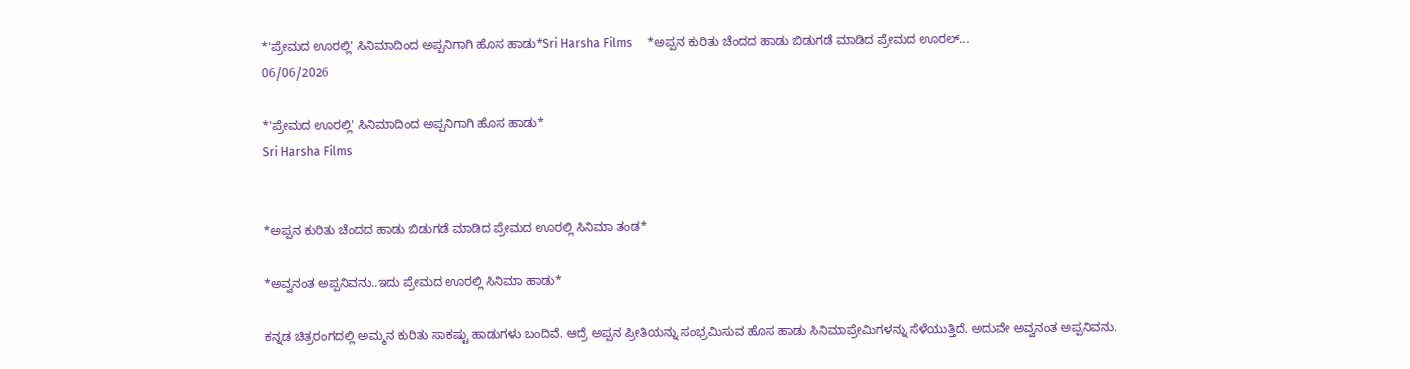*'ಪ್ರೇಮದ ಊರಲ್ಲಿ' ಸಿನಿಮಾದಿಂದ ಅಪ್ಪನಿಗಾಗಿ ಹೊಸ ಹಾಡು*Sri Harsha Films     *ಅಪ್ಪನ‌ ಕುರಿತು ಚೆಂದದ ಹಾಡು ಬಿಡುಗಡೆ ಮಾಡಿದ ಪ್ರೇಮದ ಊರಲ್...
06/06/2026

*'ಪ್ರೇಮದ ಊರಲ್ಲಿ' ಸಿನಿಮಾದಿಂದ ಅಪ್ಪನಿಗಾಗಿ ಹೊಸ ಹಾಡು*
Sri Harsha Films


*ಅಪ್ಪನ‌ ಕುರಿತು ಚೆಂದದ ಹಾಡು ಬಿಡುಗಡೆ ಮಾಡಿದ ಪ್ರೇಮದ ಊರಲ್ಲಿ ಸಿನಿಮಾ ತಂಡ*

*ಅವ್ವನಂತ ಅಪ್ಪನಿವನು..ಇದು ಪ್ರೇಮದ ಊರಲ್ಲಿ ಸಿನಿಮಾ ಹಾಡು*

ಕನ್ನಡ‌ ಚಿತ್ರರಂಗದಲ್ಲಿ ಅಮ್ಮನ ಕುರಿತು ಸಾಕಷ್ಟು ಹಾಡುಗಳು ಬಂದಿವೆ. ಆದ್ರೆ ಅಪ್ಪನ ಪ್ರೀತಿಯನ್ನು ಸಂಭ್ರಮಿಸುವ ಹೊಸ ಹಾಡು ಸಿನಿಮಾಪ್ರೇಮಿಗಳನ್ನು ಸೆಳೆಯುತ್ತಿದೆ. ಅದುವೇ ಅವ್ವನಂತ ಅಪ್ಪನಿವನು.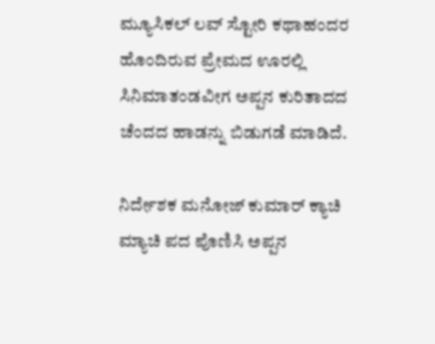ಮ್ಯೂಸಿಕಲ್ ಲವ್ ಸ್ಟೋರಿ ಕಥಾಹಂದರ ಹೊಂದಿರುವ ಪ್ರೇಮದ ಊರಲ್ಲಿ ಸಿನಿಮಾತಂಡವೀಗ ಅಪ್ಪನ ಕುರಿತಾದದ ಚೆಂದದ ಹಾಡನ್ನು ಬಿಡುಗಡೆ ಮಾಡಿದೆ.

ನಿರ್ದೇಶಕ ಮನೋಜ್ ಕುಮಾರ್ ಕ್ಯಾಚಿ ಮ್ಯಾಚಿ ಪದ ಪೊಣಿಸಿ ಅಪ್ಪನ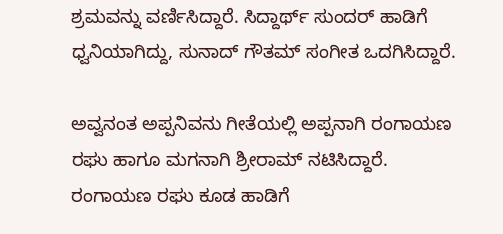ಶ್ರಮವನ್ನು ವರ್ಣಿಸಿದ್ದಾರೆ. ಸಿದ್ದಾರ್ಥ್ ಸುಂದರ್ ಹಾಡಿಗೆ ಧ್ವನಿಯಾಗಿದ್ದು, ಸುನಾದ್ ಗೌತಮ್ ಸಂಗೀತ ಒದಗಿಸಿದ್ದಾರೆ.

ಅವ್ವನಂತ ಅಪ್ಪನಿವನು ಗೀತೆಯಲ್ಲಿ ಅಪ್ಪನಾಗಿ ರಂಗಾಯಣ ರಘು ಹಾಗೂ ಮಗನಾಗಿ ಶ್ರೀರಾಮ್ ನಟಿಸಿದ್ದಾರೆ. ರಂಗಾಯಣ ರಘು ಕೂಡ ಹಾಡಿಗೆ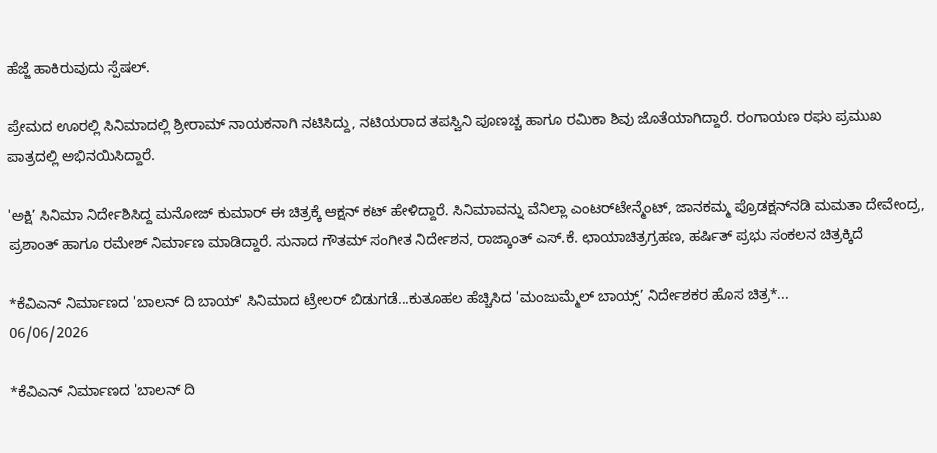ಹೆಜ್ಜೆ ಹಾಕಿರುವುದು ಸ್ಪೆಷಲ್.

ಪ್ರೇಮದ ಊರಲ್ಲಿ ಸಿನಿಮಾದಲ್ಲಿ ಶ್ರೀರಾಮ್‌ ನಾಯಕನಾಗಿ ನಟಿಸಿದ್ದು, ನಟಿಯರಾದ ತಪಸ್ವಿನಿ ಪೂಣಚ್ಚ ಹಾಗೂ ರಮಿಕಾ ಶಿವು ಜೊತೆಯಾಗಿದ್ದಾರೆ. ರಂಗಾಯಣ ರಘು ಪ್ರಮುಖ ಪಾತ್ರದಲ್ಲಿ ಅಭಿನಯಿಸಿದ್ದಾರೆ.

'ಅಕ್ಷಿ’ ಸಿನಿಮಾ ನಿರ್ದೇಶಿಸಿದ್ದ ಮನೋಜ್‌ ಕುಮಾರ್‌ ಈ ಚಿತ್ರಕ್ಕೆ ಆಕ್ಷನ್ ಕಟ್ ಹೇಳಿದ್ದಾರೆ. ಸಿನಿಮಾವನ್ನು ವೆನಿಲ್ಲಾ ಎಂಟರ್‌ಟೇನ್ಮೆಂಟ್‌, ಜಾನಕಮ್ಮ ಪ್ರೊಡಕ್ಷನ್‌ನಡಿ ಮಮತಾ ದೇವೇಂದ್ರ, ಪ್ರಶಾಂತ್ ಹಾಗೂ ರಮೇಶ್ ನಿರ್ಮಾಣ ಮಾಡಿದ್ದಾರೆ. ಸುನಾದ ಗೌತಮ್ ಸಂಗೀತ ನಿರ್ದೇಶನ, ರಾಜ್ಕಾಂತ್ ಎಸ್.ಕೆ. ಛಾಯಾಚಿತ್ರಗ್ರಹಣ, ಹರ್ಷಿತ್ ಪ್ರಭು ಸಂಕಲನ ಚಿತ್ರಕ್ಕಿದೆ

*ಕೆವಿಎನ್ ನಿರ್ಮಾಣದ 'ಬಾಲನ್ ದಿ ಬಾಯ್' ಸಿನಿಮಾದ ಟ್ರೇಲರ್ ಬಿಡುಗಡೆ...ಕುತೂಹಲ ಹೆಚ್ಚಿಸಿದ 'ಮಂಜುಮ್ಮೆಲ್‌ ಬಾಯ್ಸ್‌’ ನಿರ್ದೇಶಕರ ಹೊಸ ಚಿತ್ರ*...
06/06/2026

*ಕೆವಿಎನ್ ನಿರ್ಮಾಣದ 'ಬಾಲನ್ ದಿ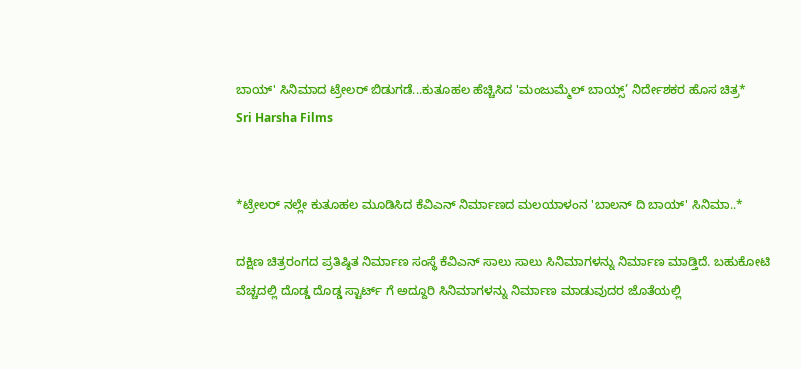ಬಾಯ್' ಸಿನಿಮಾದ ಟ್ರೇಲರ್ ಬಿಡುಗಡೆ...ಕುತೂಹಲ ಹೆಚ್ಚಿಸಿದ 'ಮಂಜುಮ್ಮೆಲ್‌ ಬಾಯ್ಸ್‌’ ನಿರ್ದೇಶಕರ ಹೊಸ ಚಿತ್ರ*
Sri Harsha Films


*ಟ್ರೇಲರ್ ನಲ್ಲೇ ಕುತೂಹಲ ಮೂಡಿಸಿದ ಕೆವಿಎನ್ ನಿರ್ಮಾಣದ ಮಲಯಾಳಂನ 'ಬಾಲನ್ ದಿ ಬಾಯ್' ಸಿನಿಮಾ..*

ದಕ್ಷಿಣ ಚಿತ್ರರಂಗದ ಪ್ರತಿಷ್ಠಿತ ನಿರ್ಮಾಣ ಸಂಸ್ಥೆ ಕೆವಿಎನ್ ಸಾಲು ಸಾಲು ಸಿನಿಮಾಗಳನ್ನು ನಿರ್ಮಾಣ ಮಾಡ್ತಿದೆ. ಬಹುಕೋಟಿ ವೆಚ್ಚದಲ್ಲಿ ದೊಡ್ಡ ದೊಡ್ಡ ಸ್ಟಾರ್ಟ್ ಗೆ ಅದ್ದೂರಿ ಸಿನಿಮಾಗಳನ್ನು ನಿರ್ಮಾಣ ಮಾಡುವುದರ ಜೊತೆಯಲ್ಲಿ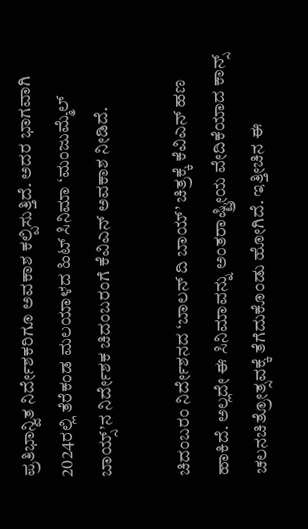ಪ್ರತಿಭಾನ್ವಿತ ನಿರ್ದೇಶಕರಿಗೂ ಅವಕಾಶ ಕಲ್ಪಿಸುತ್ತಿದೆ. ಅದರ ಭಾಗವಾಗಿ 2024ರಲ್ಲಿ ತೆರೆಕಂಡ ಮಲಯಾಳದ ಹಿಟ್‌ ಸಿನಿಮಾ ‘ಮಂಜುಮ್ಮೆಲ್‌ ಬಾಯ್ಸ್‌’ನ ನಿರ್ದೇಶಕ ಚಿದಂಬರಂಗೆ ಕೆವಿಎನ್ ಅವಕಾಶ‌ ನೀಡಿದೆ.

ಚಿದಂಬರಂ ನಿರ್ದೇಶನದ ‘ಬಾಲನ್‌ ದಿ ಬಾಯ್‌’ ಚಿತ್ರಕ್ಕೆ ಕೆವಿಎನ್ ಹಣ ಹಾಕಿದೆ. ಅಲ್ಲದೇ ಈ ಸಿನಿಮಾವನ್ನು ಅಂತರಾಷ್ಟ್ರೀಯ ವೇದಿಕೆಯಾದ ಕಾನ್ಸ್ ಚಲನಚಿತ್ರೋತ್ಸವಕ್ಕೆ ತೆಗೆದುಕೊಂಡು ಹೋಗಿದೆ. ಇತ್ತೀಚಿನ ಈ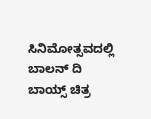ಸಿನಿಮೋತ್ಸವದಲ್ಲಿ ಬಾಲನ್ ದಿ ಬಾಯ್ಸ್ ಚಿತ್ರ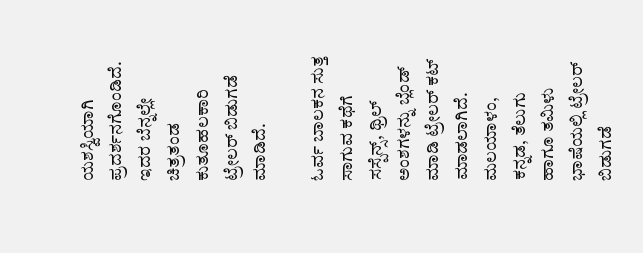ಯಶಸ್ವಿಯಾಗಿ ಪ್ರದರ್ಶನಗೊಂಡಿದೆ. ಇದರ ಬೆನ್ನಲ್ಲೇ ಚಿತ್ರತಂಡ ಕುತೂಹಲಕಾರಿ ಟ್ರೇಲರ್ ಬಿಡುಗಡೆ ಮಾಡಿದೆ.

ಓರ್ವ ಬಾಲಕನ ಸುತ್ತ ಸಾಗುವ ಕಥೆಗೆ ಸಸ್ಪೆನ್ಸ್, ಥ್ರಿಲ್ ಅಂಶಗಳನ್ನು ಬ್ಲೆಂಡ್ ಮಾಡಿ ಟ್ರೇಲರ್ ಕಟ್ ಮಾಡಲಾಗಿದೆ. ಮಲಯಾಳಂ, ಕನ್ನಡ, ತೆಲುಗು ಹಾಗೂ ತಮಿಳು ಭಾಷೆಯಲ್ಲಿ ಟ್ರೇಲರ್ ಬಿಡುಗಡೆ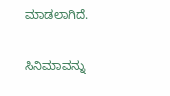ಮಾಡಲಾಗಿದೆ.

ಸಿನಿಮಾವನ್ನು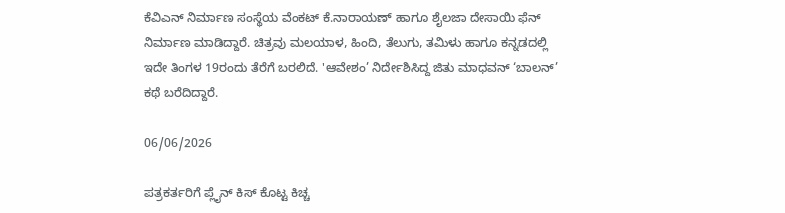ಕೆವಿಎನ್‌ ನಿರ್ಮಾಣ ಸಂಸ್ಥೆಯ ವೆಂಕಟ್‌ ಕೆ.ನಾರಾಯಣ್‌ ಹಾಗೂ ಶೈಲಜಾ ದೇಸಾಯಿ ಫೆನ್‌ ನಿರ್ಮಾಣ ಮಾಡಿದ್ದಾರೆ. ಚಿತ್ರವು ಮಲಯಾಳ, ಹಿಂದಿ, ತೆಲುಗು, ತಮಿಳು ಹಾಗೂ ಕನ್ನಡದಲ್ಲಿ ಇದೇ ತಿಂಗಳ 19ರಂದು ತೆರೆಗೆ ಬರಲಿದೆ. 'ಆವೇಶಂ’ ನಿರ್ದೇಶಿಸಿದ್ದ ಜಿತು ಮಾಧವನ್‌ ‘ಬಾಲನ್‌’ ಕಥೆ ಬರೆದಿದ್ದಾರೆ.

06/06/2026

ಪತ್ರಕರ್ತರಿಗೆ ಪ್ಲೈನ್ ಕಿಸ್ ಕೊಟ್ಟ ಕಿಚ್ಚ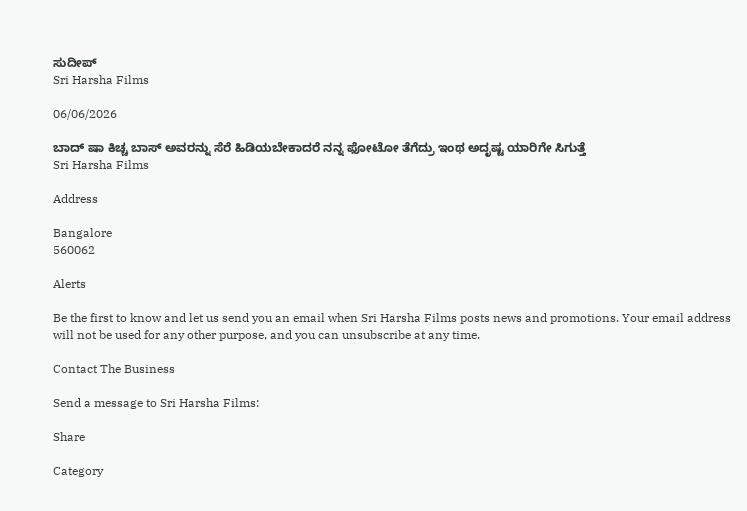ಸುದೀಪ್
Sri Harsha Films

06/06/2026

ಬಾದ್ ಷಾ ಕಿಚ್ಚ ಬಾಸ್ ಅವರನ್ನು ಸೆರೆ ಹಿಡಿಯಬೇಕಾದರೆ ನನ್ನ ಫೋಟೋ ತೆಗೆದ್ರು ಇಂಥ ಅದೃಷ್ಟ ಯಾರಿಗೇ ಸಿಗುತ್ತೆ
Sri Harsha Films

Address

Bangalore
560062

Alerts

Be the first to know and let us send you an email when Sri Harsha Films posts news and promotions. Your email address will not be used for any other purpose, and you can unsubscribe at any time.

Contact The Business

Send a message to Sri Harsha Films:

Share

Category